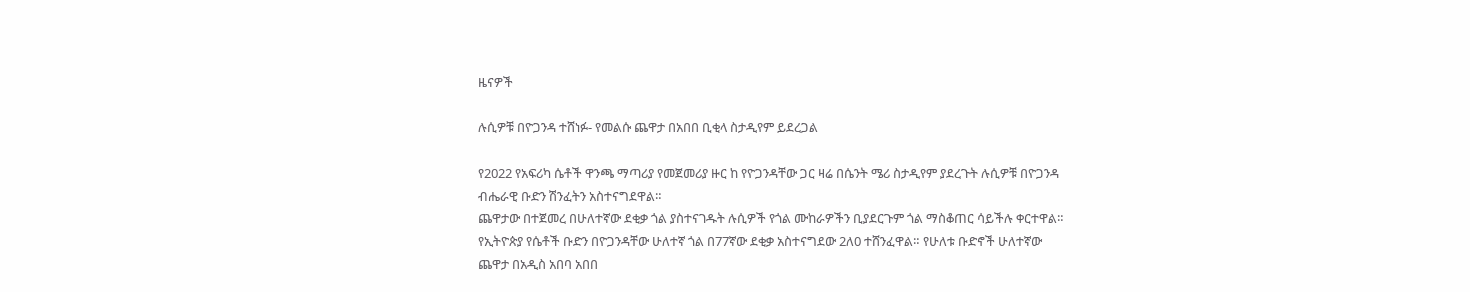ዜናዎች

ሉሲዎቹ በዮጋንዳ ተሸነፉ- የመልሱ ጨዋታ በአበበ ቢቂላ ስታዲየም ይደረጋል

የ2022 የአፍሪካ ሴቶች ዋንጫ ማጣሪያ የመጀመሪያ ዙር ከ የዮጋንዳቸው ጋር ዛሬ በሴንት ሜሪ ስታዲየም ያደረጉት ሉሲዎቹ በዮጋንዳ ብሔራዊ ቡድን ሽንፈትን አስተናግደዋል።
ጨዋታው በተጀመረ በሁለተኛው ደቂቃ ጎል ያስተናገዱት ሉሲዎች የጎል ሙከራዎችን ቢያደርጉም ጎል ማስቆጠር ሳይችሉ ቀርተዋል።
የኢትዮጵያ የሴቶች ቡድን በዮጋንዳቸው ሁለተኛ ጎል በ77ኛው ደቂቃ አስተናግደው 2ለ0 ተሸንፈዋል። የሁለቱ ቡድኖች ሁለተኛው ጨዋታ በአዲስ አበባ አበበ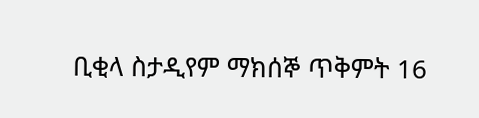ቢቂላ ስታዲየም ማክሰኞ ጥቅምት 16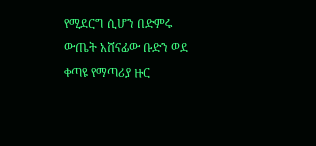የሚደርግ ሲሆን በድምሩ ውጤት አሸናፊው ቡድን ወደ ቀጣዩ የማጣሪያ ዙር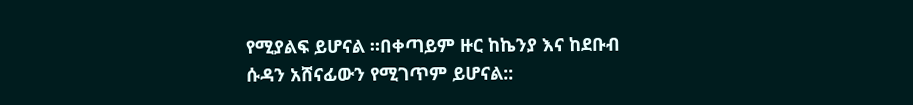የሚያልፍ ይሆናል ።በቀጣይም ዙር ከኬንያ እና ከደቡብ ሱዳን አሸናፊውን የሚገጥም ይሆናል::